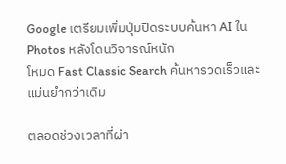Google เตรียมเพิ่มปุ่มปิดระบบค้นหา AI ใน Photos หลังโดนวิจารณ์หนัก
โหมด Fast Classic Search ค้นหารวดเร็วและแม่นยำกว่าเดิม

ตลอดช่วงเวลาที่ผ่า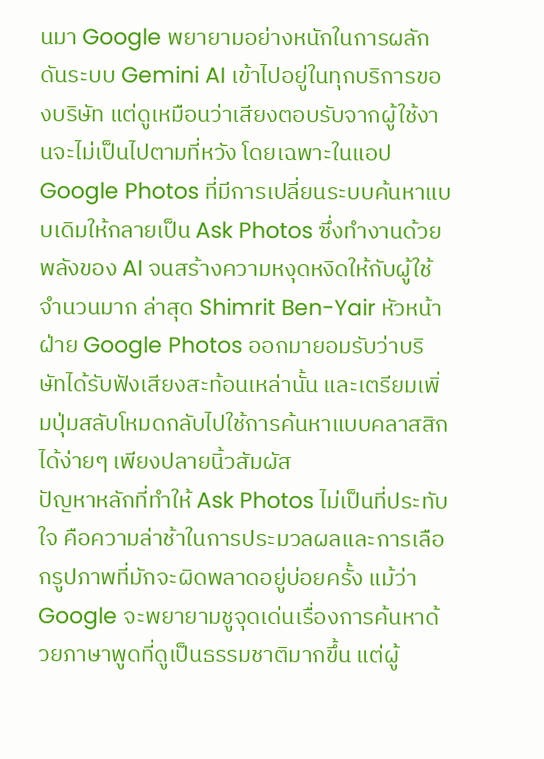นมา Google พยายามอย่างหนักในการผลักดันระบบ Gemini AI เข้าไปอยู่ในทุกบริการของบริษัท แต่ดูเหมือนว่าเสียงตอบรับจากผู้ใช้งานจะไม่เป็นไปตามที่หวัง โดยเฉพาะในแอป Google Photos ที่มีการเปลี่ยนระบบค้นหาแบบเดิมให้กลายเป็น Ask Photos ซึ่งทำงานด้วยพลังของ AI จนสร้างความหงุดหงิดให้กับผู้ใช้จำนวนมาก ล่าสุด Shimrit Ben-Yair หัวหน้าฝ่าย Google Photos ออกมายอมรับว่าบริษัทได้รับฟังเสียงสะท้อนเหล่านั้น และเตรียมเพิ่มปุ่มสลับโหมดกลับไปใช้การค้นหาแบบคลาสสิกได้ง่ายๆ เพียงปลายนิ้วสัมผัส
ปัญหาหลักที่ทำให้ Ask Photos ไม่เป็นที่ประทับใจ คือความล่าช้าในการประมวลผลและการเลือกรูปภาพที่มักจะผิดพลาดอยู่บ่อยครั้ง แม้ว่า Google จะพยายามชูจุดเด่นเรื่องการค้นหาด้วยภาษาพูดที่ดูเป็นธรรมชาติมากขึ้น แต่ผู้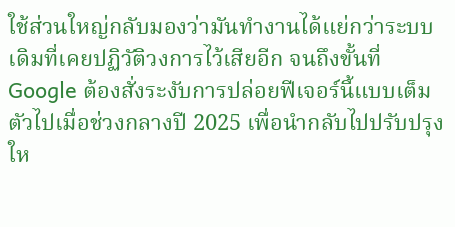ใช้ส่วนใหญ่กลับมองว่ามันทำงานได้แย่กว่าระบบเดิมที่เคยปฏิวัติวงการไว้เสียอีก จนถึงขั้นที่ Google ต้องสั่งระงับการปล่อยฟีเจอร์นี้แบบเต็มตัวไปเมื่อช่วงกลางปี 2025 เพื่อนำกลับไปปรับปรุงให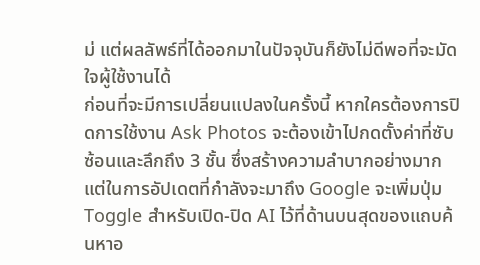ม่ แต่ผลลัพธ์ที่ได้ออกมาในปัจจุบันก็ยังไม่ดีพอที่จะมัดใจผู้ใช้งานได้
ก่อนที่จะมีการเปลี่ยนแปลงในครั้งนี้ หากใครต้องการปิดการใช้งาน Ask Photos จะต้องเข้าไปกดตั้งค่าที่ซับซ้อนและลึกถึง 3 ชั้น ซึ่งสร้างความลำบากอย่างมาก แต่ในการอัปเดตที่กำลังจะมาถึง Google จะเพิ่มปุ่ม Toggle สำหรับเปิด-ปิด AI ไว้ที่ด้านบนสุดของแถบค้นหาอ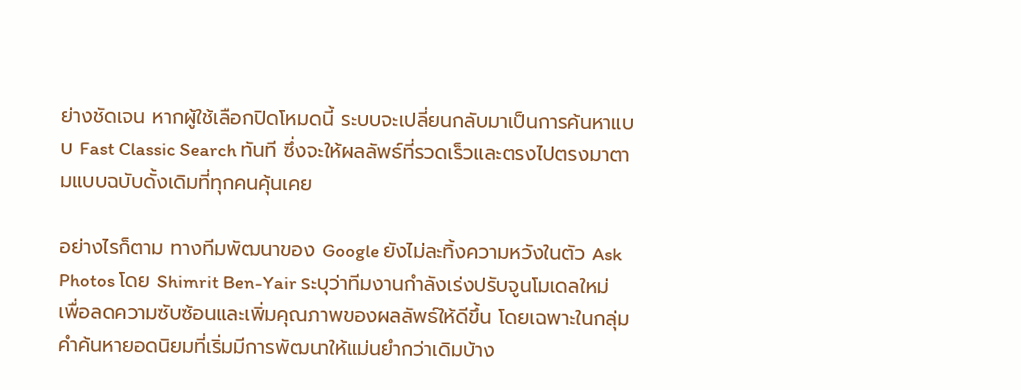ย่างชัดเจน หากผู้ใช้เลือกปิดโหมดนี้ ระบบจะเปลี่ยนกลับมาเป็นการค้นหาแบบ Fast Classic Search ทันที ซึ่งจะให้ผลลัพธ์ที่รวดเร็วและตรงไปตรงมาตามแบบฉบับดั้งเดิมที่ทุกคนคุ้นเคย

อย่างไรก็ตาม ทางทีมพัฒนาของ Google ยังไม่ละทิ้งความหวังในตัว Ask Photos โดย Shimrit Ben-Yair ระบุว่าทีมงานกำลังเร่งปรับจูนโมเดลใหม่เพื่อลดความซับซ้อนและเพิ่มคุณภาพของผลลัพธ์ให้ดีขึ้น โดยเฉพาะในกลุ่มคำค้นหายอดนิยมที่เริ่มมีการพัฒนาให้แม่นยำกว่าเดิมบ้าง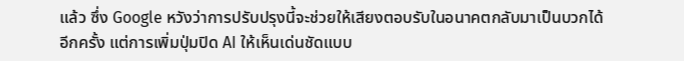แล้ว ซึ่ง Google หวังว่าการปรับปรุงนี้จะช่วยให้เสียงตอบรับในอนาคตกลับมาเป็นบวกได้อีกครั้ง แต่การเพิ่มปุ่มปิด AI ให้เห็นเด่นชัดแบบ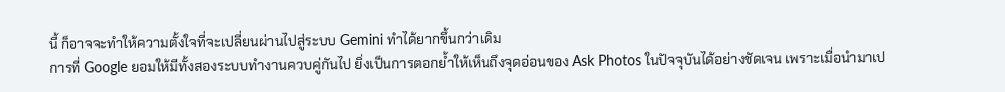นี้ ก็อาจจะทำให้ความตั้งใจที่จะเปลี่ยนผ่านไปสู่ระบบ Gemini ทำได้ยากขึ้นกว่าเดิม
การที่ Google ยอมให้มีทั้งสองระบบทำงานควบคู่กันไป ยิ่งเป็นการตอกย้ำให้เห็นถึงจุดอ่อนของ Ask Photos ในปัจจุบันได้อย่างชัดเจน เพราะเมื่อนำมาเป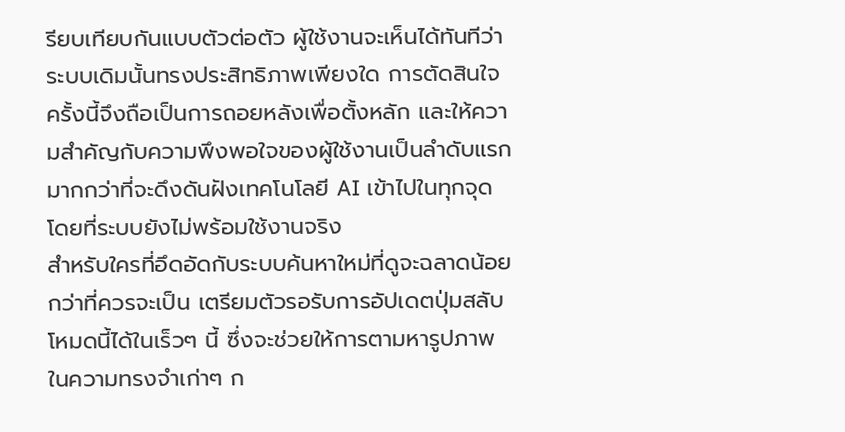รียบเทียบกันแบบตัวต่อตัว ผู้ใช้งานจะเห็นได้ทันทีว่าระบบเดิมนั้นทรงประสิทธิภาพเพียงใด การตัดสินใจครั้งนี้จึงถือเป็นการถอยหลังเพื่อตั้งหลัก และให้ความสำคัญกับความพึงพอใจของผู้ใช้งานเป็นลำดับแรก มากกว่าที่จะดึงดันฝังเทคโนโลยี AI เข้าไปในทุกจุดโดยที่ระบบยังไม่พร้อมใช้งานจริง
สำหรับใครที่อึดอัดกับระบบค้นหาใหม่ที่ดูจะฉลาดน้อยกว่าที่ควรจะเป็น เตรียมตัวรอรับการอัปเดตปุ่มสลับโหมดนี้ได้ในเร็วๆ นี้ ซึ่งจะช่วยให้การตามหารูปภาพในความทรงจำเก่าๆ ก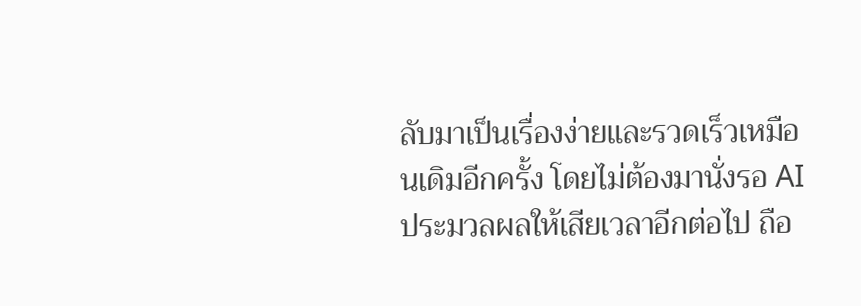ลับมาเป็นเรื่องง่ายและรวดเร็วเหมือนเดิมอีกครั้ง โดยไม่ต้องมานั่งรอ AI ประมวลผลให้เสียเวลาอีกต่อไป ถือ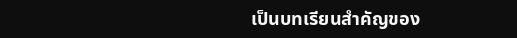เป็นบทเรียนสำคัญของ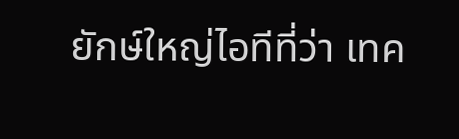ยักษ์ใหญ่ไอทีที่ว่า เทค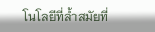โนโลยีที่ล้ำสมัยที่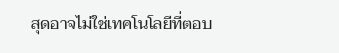สุดอาจไม่ใช่เทคโนโลยีที่ตอบ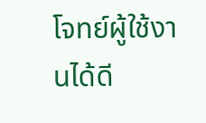โจทย์ผู้ใช้งานได้ดี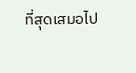ที่สุดเสมอไป